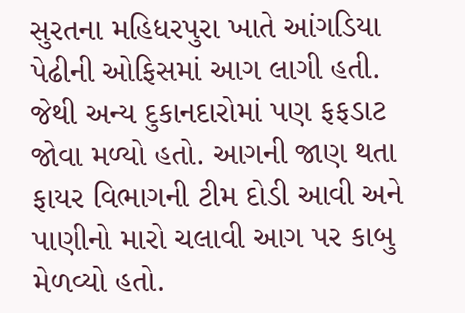સુરતના મહિધરપુરા ખાતે આંગડિયા પેઢીની ઓફિસમાં આગ લાગી હતી. જેથી અન્ય દુકાનદારોમાં પણ ફફડાટ જોવા મળ્યો હતો. આગની જાણ થતા ફાયર વિભાગની ટીમ દોડી આવી અને પાણીનો મારો ચલાવી આગ પર કાબુ મેળવ્યો હતો.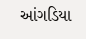આંગડિયા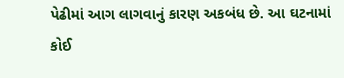પેઢીમાં આગ લાગવાનું કારણ અકબંધ છે. આ ઘટનામાં કોઈ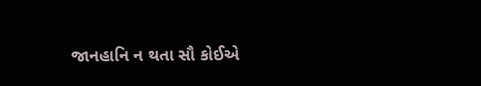જાનહાનિ ન થતા સૌ કોઈએ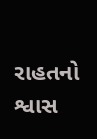રાહતનો શ્વાસ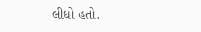લીધો હતો.